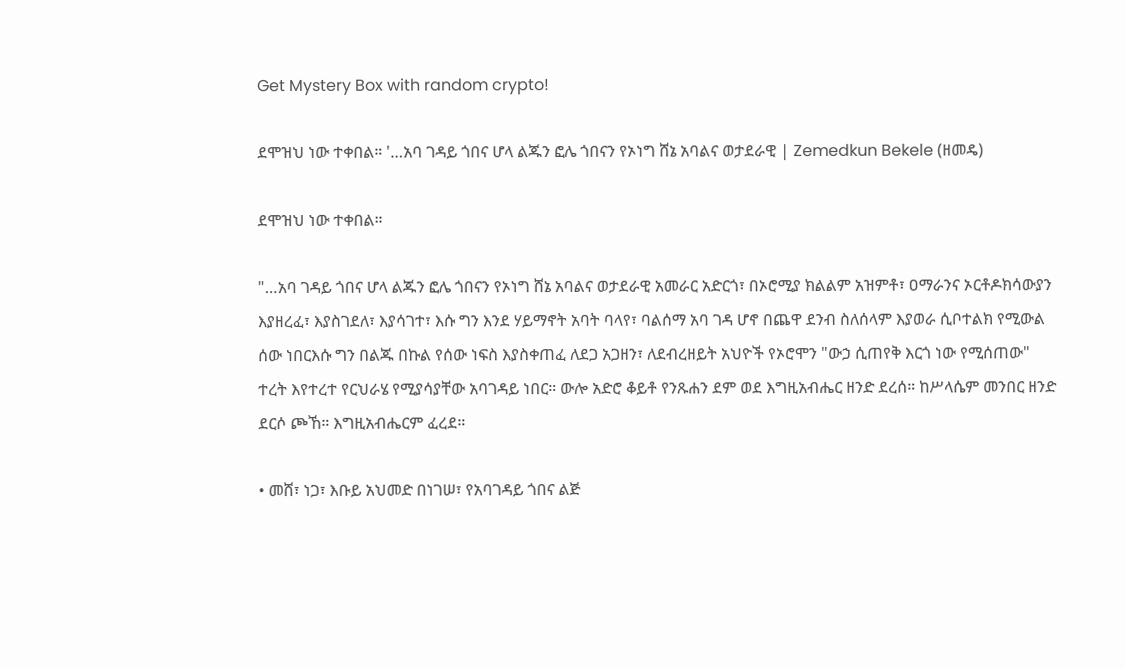Get Mystery Box with random crypto!

ደሞዝህ ነው ተቀበል። '…አባ ገዳይ ጎበና ሆላ ልጁን ፎሌ ጎበናን የኦነግ ሸኔ አባልና ወታደራዊ | Zemedkun Bekele (ዘመዴ)

ደሞዝህ ነው ተቀበል።

"…አባ ገዳይ ጎበና ሆላ ልጁን ፎሌ ጎበናን የኦነግ ሸኔ አባልና ወታደራዊ አመራር አድርጎ፣ በኦሮሚያ ክልልም አዝምቶ፣ ዐማራንና ኦርቶዶክሳውያን እያዘረፈ፣ እያስገደለ፣ እያሳገተ፣ እሱ ግን እንደ ሃይማኖት አባት ባላየ፣ ባልሰማ አባ ገዳ ሆኖ በጨዋ ደንብ ስለሰላም እያወራ ሲቦተልክ የሚውል ሰው ነበርእሱ ግን በልጁ በኩል የሰው ነፍስ እያስቀጠፈ ለደጋ አጋዘን፣ ለደብረዘይት አህዮች የኦሮሞን "ውኃ ሲጠየቅ እርጎ ነው የሚሰጠው" ተረት እየተረተ የርህራሄ የሚያሳያቸው አባገዳይ ነበር። ውሎ አድሮ ቆይቶ የንጹሐን ደም ወደ እግዚአብሔር ዘንድ ደረሰ። ከሥላሴም መንበር ዘንድ ደርሶ ጮኸ። እግዚአብሔርም ፈረደ።

• መሸ፣ ነጋ፣ እቡይ አህመድ በነገሠ፣ የአባገዳይ ጎበና ልጅ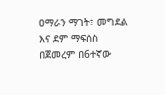ዐማራን ማገት፣ መግደል እና ደም ማፍሰስ በጀመረም በ6ተኛው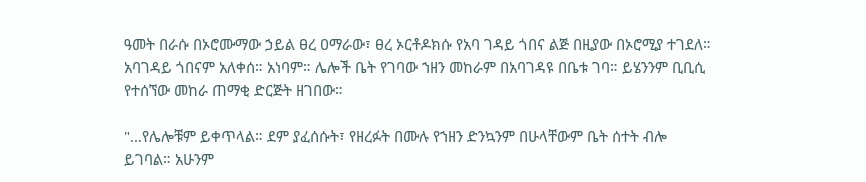ዓመት በራሱ በኦሮሙማው ኃይል ፀረ ዐማራው፣ ፀረ ኦርቶዶክሱ የአባ ገዳይ ጎበና ልጅ በዚያው በኦሮሚያ ተገደለ። አባገዳይ ጎበናም አለቀሰ። አነባም። ሌሎች ቤት የገባው ኀዘን መከራም በአባገዳዩ በቤቱ ገባ። ይሄንንም ቢቢሲ የተሰኘው መከራ ጠማቂ ድርጅት ዘገበው።

"…የሌሎቹም ይቀጥላል። ደም ያፈሰሱት፣ የዘረፉት በሙሉ የኀዘን ድንኳንም በሁላቸውም ቤት ሰተት ብሎ ይገባል። አሁንም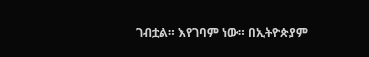ገብቷል። እየገባም ነው። በኢትዮጵያም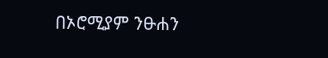በኦሮሚያም ንፁሐን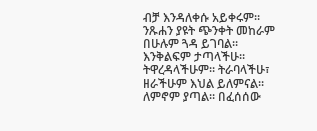ብቻ እንዳለቀሱ አይቀሩም። ንጹሐን ያዩት ጭንቀት መከራም በሁሉም ጓዳ ይገባል። እንቅልፍም ታጣላችሁ። ትዋረዳላችሁም። ትራባላችሁ፣ ዘራችሁም እህል ይለምናል። ለምኖም ያጣል። በፈሰሰው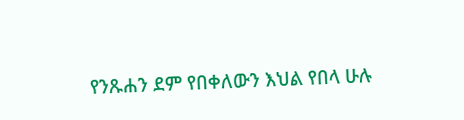የንጹሐን ደም የበቀለውን እህል የበላ ሁሉ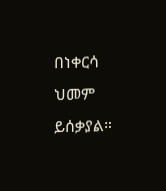በነቀርሳ ህመም ይሰቃያል።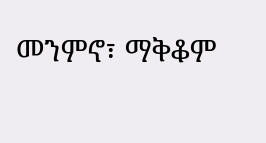መንምኖ፣ ማቅቆም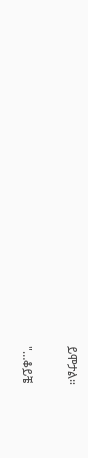ይሞታል።

"…ቆይቼ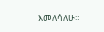እመለሳለሁ።